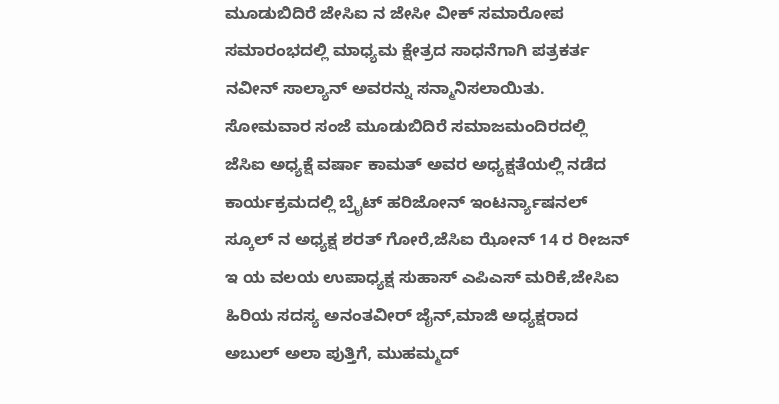ಮೂಡುಬಿದಿರೆ ಜೇಸಿಐ ನ ಜೇಸೀ ವೀಕ್ ಸಮಾರೋಪ ಸಮಾರಂಭದಲ್ಲಿ ಮಾಧ್ಯಮ ಕ್ಷೇತ್ರದ ಸಾಧನೆಗಾಗಿ ಪತ್ರಕರ್ತ ನವೀನ್ ಸಾಲ್ಯಾನ್ ಅವರನ್ನು ಸನ್ಮಾನಿಸಲಾಯಿತು.
ಸೋಮವಾರ ಸಂಜೆ ಮೂಡುಬಿದಿರೆ ಸಮಾಜಮಂದಿರದಲ್ಲಿ ಜೆಸಿಐ ಅಧ್ಯಕ್ಷೆ ವರ್ಷಾ ಕಾಮತ್ ಅವರ ಅಧ್ಯಕ್ಷತೆಯಲ್ಲಿ ನಡೆದ ಕಾರ್ಯಕ್ರಮದಲ್ಲಿ ಬ್ರೈಟ್ ಹರಿಜೋನ್ ಇಂಟರ್ನ್ಯಾಷನಲ್ ಸ್ಕೂಲ್ ನ ಅಧ್ಯಕ್ಷ ಶರತ್ ಗೋರೆ,ಜೆಸಿಐ ಝೋನ್ 14 ರ ರೀಜನ್ ಇ ಯ ವಲಯ ಉಪಾಧ್ಯಕ್ಷ ಸುಹಾಸ್ ಎಪಿಎಸ್ ಮರಿಕೆ,ಜೇಸಿಐ ಹಿರಿಯ ಸದಸ್ಯ ಅನಂತವೀರ್ ಜೈನ್,ಮಾಜಿ ಅಧ್ಯಕ್ಷರಾದ ಅಬುಲ್ ಅಲಾ ಪುತ್ತಿಗೆ, ಮುಹಮ್ಮದ್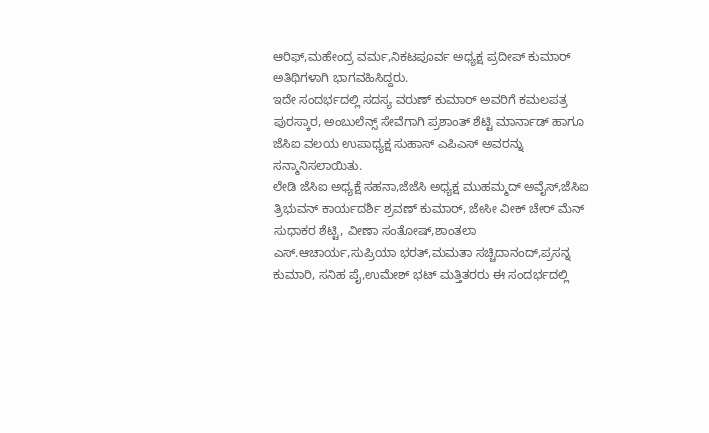ಆರಿಫ್,ಮಹೇಂದ್ರ ವರ್ಮ,ನಿಕಟಪೂರ್ವ ಅಧ್ಯಕ್ಷ ಪ್ರದೀಪ್ ಕುಮಾರ್ ಅತಿಥಿಗಳಾಗಿ ಭಾಗವಹಿಸಿದ್ದರು.
ಇದೇ ಸಂದರ್ಭದಲ್ಲಿ ಸದಸ್ಯ ವರುಣ್ ಕುಮಾರ್ ಅವರಿಗೆ ಕಮಲಪತ್ರ ಪುರಸ್ಕಾರ, ಅಂಬುಲೆನ್ಸ್ ಸೇವೆಗಾಗಿ ಪ್ರಶಾಂತ್ ಶೆಟ್ಟಿ ಮಾರ್ನಾಡ್ ಹಾಗೂ ಜೆಸಿಐ ವಲಯ ಉಪಾಧ್ಯಕ್ಷ ಸುಹಾಸ್ ಎಪಿಎಸ್ ಅವರನ್ನು ಸನ್ಮಾನಿಸಲಾಯಿತು.
ಲೇಡಿ ಜೆಸಿಐ ಅಧ್ಯಕ್ಷೆ ಸಹನಾ,ಜೆಜೆಸಿ ಅಧ್ಯಕ್ಷ ಮುಹಮ್ಮದ್ ಅವೈಸ್,ಜೆಸಿಐ ತ್ರಿಭುವನ್ ಕಾರ್ಯದರ್ಶಿ ಶ್ರವಣ್ ಕುಮಾರ್, ಜೇಸೀ ವೀಕ್ ಚೇರ್ ಮೆನ್ ಸುಧಾಕರ ಶೆಟ್ಟಿ, ವೀಣಾ ಸಂತೋಷ್,ಶಾಂತಲಾ ಎಸ್.ಆಚಾರ್ಯ,ಸುಪ್ರಿಯಾ ಭರತ್,ಮಮತಾ ಸಚ್ಚಿದಾನಂದ್,ಪ್ರಸನ್ನ ಕುಮಾರಿ, ಸನಿಹ ಪೈ,ಉಮೇಶ್ ಭಟ್ ಮತ್ತಿತರರು ಈ ಸಂದರ್ಭದಲ್ಲಿ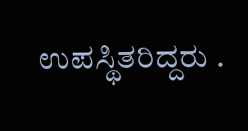ಉಪಸ್ಥಿತರಿದ್ದರು .